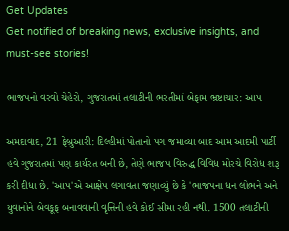Get Updates
Get notified of breaking news, exclusive insights, and must-see stories!

ભાજપનો વરવો ચેહેરો, ગુજરાતમાં તલાટીની ભરતીમાં બેફામ ભ્રષ્ટાચાર: આપ

અમદાવાદ, 21 ફેબ્રુઆરી: દિલ્હીમાં પોતાનો પગ જમાવ્યા બાદ આમ આદમી પાર્ટી હવે ગુજરાતમાં પણ કાર્યરત બની છે, તેણે ભાજપ વિરુદ્ધ વિવિધ મોરચે વિરોધ શરૂ કરી દીધા છે. 'આપ'એ આક્ષેપ લગાવતા જણાવ્યું છે કે 'ભાજપના ધન લોભને અને યુવાનોને બેવકૂફ બનાવવાની વૃત્તિની હવે કોઈ સીમા રહી નથી. 1500 તલાટીની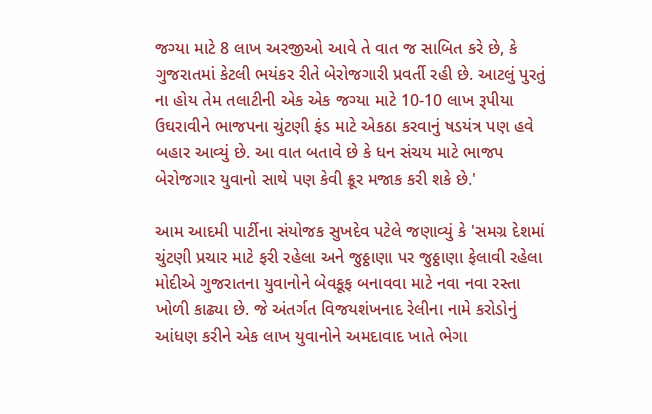જગ્યા માટે 8 લાખ અરજીઓ આવે તે વાત જ સાબિત કરે છે, કે ગુજરાતમાં કેટલી ભયંકર રીતે બેરોજગારી પ્રવર્તી રહી છે. આટલું પુરતું ના હોય તેમ તલાટીની એક એક જગ્યા માટે 10-10 લાખ રૂપીયા ઉઘરાવીને ભાજપના ચુંટણી ફંડ માટે એકઠા કરવાનું ષડયંત્ર પણ હવે બહાર આવ્યું છે. આ વાત બતાવે છે કે ધન સંચય માટે ભાજપ બેરોજગાર યુવાનો સાથે પણ કેવી ક્રૂર મજાક કરી શકે છે.'

આમ આદમી પાર્ટીના સંયોજક સુખદેવ પટેલે જણાવ્યું કે 'સમગ્ર દેશમાં ચુંટણી પ્રચાર માટે ફરી રહેલા અને જુઠ્ઠાણા પર જુઠ્ઠાણા ફેલાવી રહેલા મોદીએ ગુજરાતના યુવાનોને બેવકૂફ બનાવવા માટે નવા નવા રસ્તા ખોળી કાઢ્યા છે. જે અંતર્ગત વિજયશંખનાદ રેલીના નામે કરોડોનું આંધણ કરીને એક લાખ યુવાનોને અમદાવાદ ખાતે ભેગા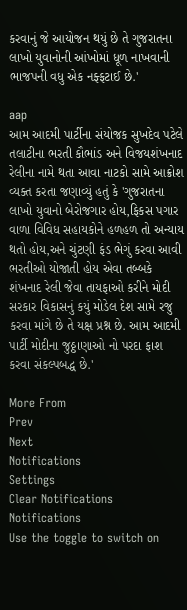કરવાનું જે આયોજન થયું છે તે ગુજરાતના લાખો યુવાનોની આંખોમાં ધૂળ નાખવાની ભાજપની વધુ એક નફ્ફટાઈ છે.'

aap
આમ આદમી પાર્ટીના સંયોજક સુખદેવ પટેલે તલાટીના ભરતી કૌભાંડ અને વિજયશંખનાદ રેલીના નામે થતા આવા નાટકો સામે આક્રોશ વ્યક્ત કરતા જણાવ્યું હતું કે 'ગુજરાતના લાખો યુવાનો બેરોજગાર હોય,ફિકસ પગાર વાળા વિવિધ સહાયકોને હળહળ તો અન્યાય થતો હોય,અને ચુંટણી ફંડ ભેગું કરવા આવી ભરતીઓ યોજાતી હોય એવા તબ્બકે શંખનાદ રેલી જેવા તાયફાઓ કરીને મોદી સરકાર વિકાસનું કયું મોડેલ દેશ સામે રજુ કરવા માંગે છે તે યક્ષ પ્રશ્ન છે. આમ આદમી પાર્ટી મોદીના જુઠ્ઠાણાઓ નો પરદા ફાશ કરવા સંકલ્પબદ્ધ છે.'

More From
Prev
Next
Notifications
Settings
Clear Notifications
Notifications
Use the toggle to switch on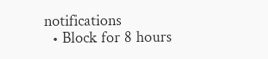notifications
  • Block for 8 hours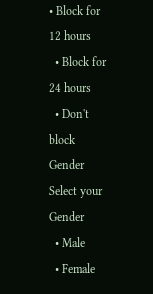• Block for 12 hours
  • Block for 24 hours
  • Don't block
Gender
Select your Gender
  • Male
  • Female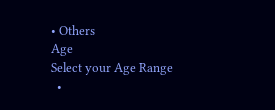• Others
Age
Select your Age Range
  •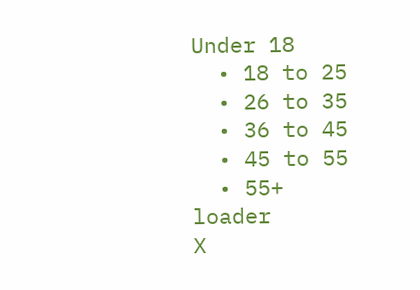Under 18
  • 18 to 25
  • 26 to 35
  • 36 to 45
  • 45 to 55
  • 55+
loader
X